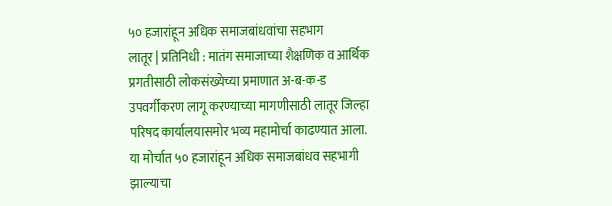५० हजारांहून अधिक समाजबांधवांचा सहभाग
लातूर | प्रतिनिधी : मातंग समाजाच्या शैक्षणिक व आर्थिक प्रगतीसाठी लोकसंख्येच्या प्रमाणात अ-ब-क-ड उपवर्गीकरण लागू करण्याच्या मागणीसाठी लातूर जिल्हा परिषद कार्यालयासमोर भव्य महामोर्चा काढण्यात आला. या मोर्चात ५० हजारांहून अधिक समाजबांधव सहभागी झाल्याचा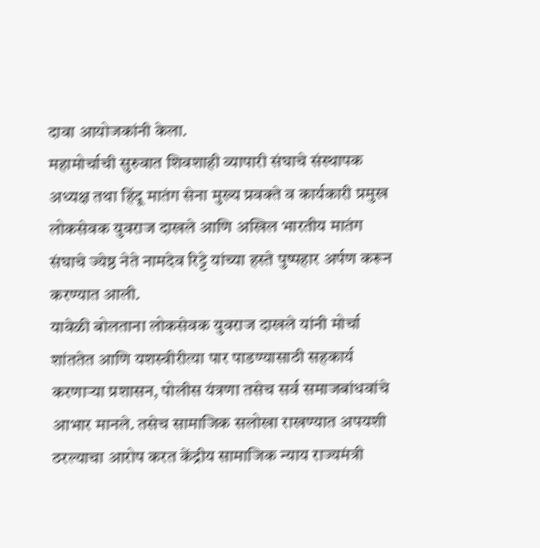दावा आयोजकांनी केला.
महामोर्चाची सुरुवात शिवशाही व्यापारी संघाचे संस्थापक अध्यक्ष तथा हिंदू मातंग सेना मुख्य प्रवक्ते व कार्यकारी प्रमुख लोकसेवक युवराज दाखले आणि अखिल भारतीय मातंग संघाचे ज्येष्ठ नेते नामदेव रिट्टे यांच्या हस्ते पुष्पहार अर्पण करून करण्यात आली.
यावेळी बोलताना लोकसेवक युवराज दाखले यांनी मोर्चा शांततेत आणि यशस्वीरीत्या पार पाडण्यासाठी सहकार्य करणाऱ्या प्रशासन, पोलीस यंत्रणा तसेच सर्व समाजबांधवांचे आभार मानले. तसेच सामाजिक सलोखा राखण्यात अपयशी ठरल्याचा आरोप करत केंद्रीय सामाजिक न्याय राज्यमंत्री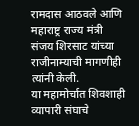रामदास आठवले आणि महाराष्ट्र राज्य मंत्री संजय शिरसाट यांच्या राजीनाम्याची मागणीही त्यांनी केली.
या महामोर्चात शिवशाही व्यापारी संघाचे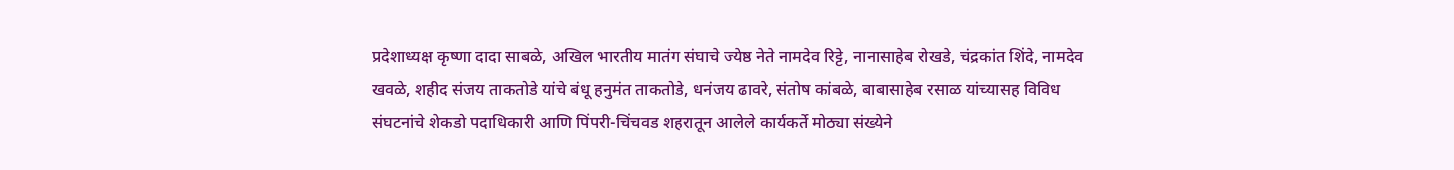प्रदेशाध्यक्ष कृष्णा दादा साबळे, अखिल भारतीय मातंग संघाचे ज्येष्ठ नेते नामदेव रिट्टे, नानासाहेब रोखडे, चंद्रकांत शिंदे, नामदेव खवळे, शहीद संजय ताकतोडे यांचे बंधू हनुमंत ताकतोडे, धनंजय ढावरे, संतोष कांबळे, बाबासाहेब रसाळ यांच्यासह विविध संघटनांचे शेकडो पदाधिकारी आणि पिंपरी-चिंचवड शहरातून आलेले कार्यकर्ते मोठ्या संख्येने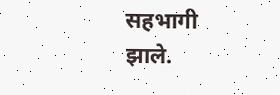सहभागी झाले.